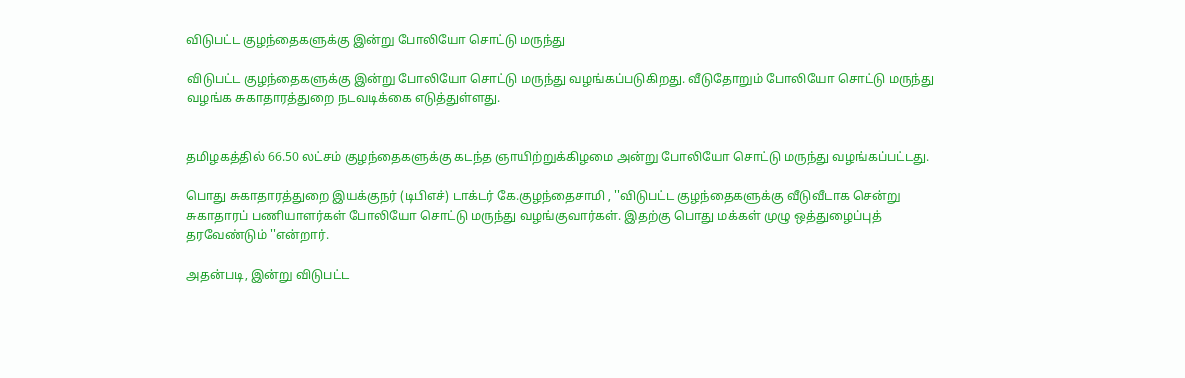விடுபட்ட குழந்தைகளுக்கு இன்று போலியோ சொட்டு மருந்து

விடுபட்ட குழந்தைகளுக்கு இன்று போலியோ சொட்டு மருந்து வழங்கப்படுகிறது. வீடுதோறும் போலியோ சொட்டு மருந்து வழங்க சுகாதாரத்துறை நடவடிக்கை எடுத்துள்ளது.


தமிழகத்தில் 66.50 லட்சம் குழந்தைகளுக்கு கடந்த ஞாயிற்றுக்கிழமை அன்று போலியோ சொட்டு மருந்து வழங்கப்பட்டது.

பொது சுகாதாரத்துறை இயக்குநர் (டிபிஎச்) டாக்டர் கே.குழந்தைசாமி , ''விடுபட்ட குழந்தைகளுக்கு வீடுவீடாக சென்று சுகாதாரப் பணியாளர்கள் போலியோ சொட்டு மருந்து வழங்குவார்கள். இதற்கு பொது மக்கள் முழு ஒத்துழைப்புத் தரவேண்டும் ''என்றார்.

அதன்படி, இன்று விடுபட்ட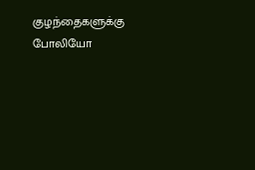குழந்தைகளுக்கு போலியோ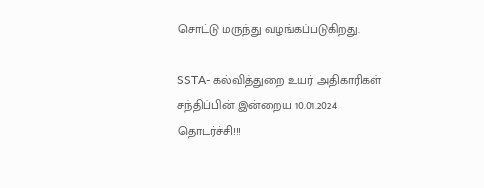சொட்டு மருந்து வழங்கப்படுகிறது.

SSTA- கல்வித்துறை உயர் அதிகாரிகள் சந்திப்பின் இன்றைய 10.01.2024 தொடர்ச்சி!!!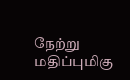நேற்று மதிப்புமிகு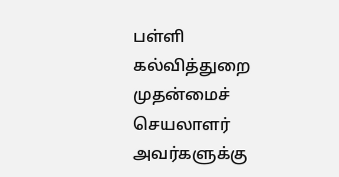பள்ளி கல்வித்துறை முதன்மைச் செயலாளர் அவர்களுக்கு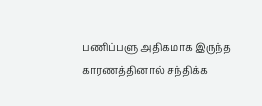பணிப்பளு அதிகமாக இருந்த காரணத்தினால் சந்திக்க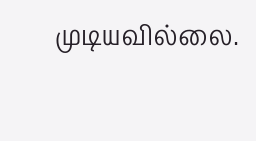முடியவில்லை.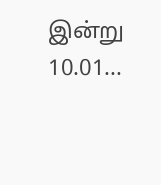இன்று 10.01...